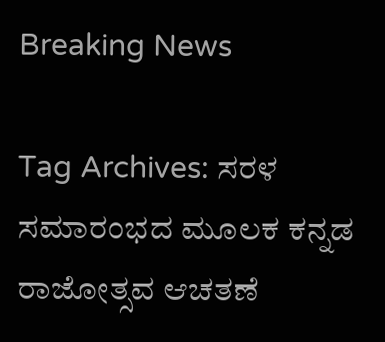Breaking News

Tag Archives: ಸರಳ ಸಮಾರಂಭದ ಮೂಲಕ ಕನ್ನಡ ರಾಜೋತ್ಸವ ಆಚತಣೆ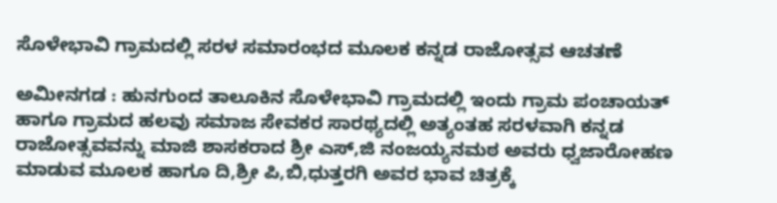ಸೊಳೇಭಾವಿ ಗ್ರಾಮದಲ್ಲಿ ಸರಳ ಸಮಾರಂಭದ ಮೂಲಕ ಕನ್ನಡ ರಾಜೋತ್ಸವ ಆಚತಣೆ

ಅಮೀನಗಡ : ಹುನಗುಂದ ತಾಲೂಕಿನ ಸೊಳೇಭಾವಿ ಗ್ರಾಮದಲ್ಲಿ ಇಂದು ಗ್ರಾಮ ಪಂಚಾಯತ್ ಹಾಗೂ ಗ್ರಾಮದ ಹಲವು ಸಮಾಜ ಸೇವಕರ ಸಾರಥ್ಯದಲ್ಲಿ ಅತ್ಯಂತಹ ಸರಳವಾಗಿ ಕನ್ನಡ ರಾಜೋತ್ಸವವನ್ನು ಮಾಜಿ ಶಾಸಕರಾದ ಶ್ರೀ ಎಸ್,ಜಿ ನಂಜಯ್ಯನಮಠ ಅವರು ಧ್ವಜಾರೋಹಣ ಮಾಡುವ ಮೂಲಕ ಹಾಗೂ ದಿ,ಶ್ರೀ ಪಿ,ಬಿ,ಧುತ್ತರಗಿ ಅವರ ಭಾವ ಚಿತ್ರಕ್ಕೆ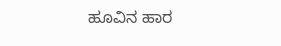ಹೂವಿನ ಹಾರ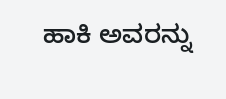ಹಾಕಿ ಅವರನ್ನು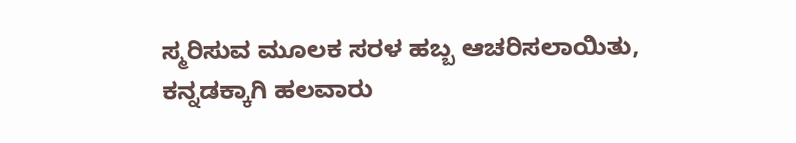ಸ್ಮರಿಸುವ ಮೂಲಕ ಸರಳ ಹಬ್ಬ ಆಚರಿಸಲಾಯಿತು, ಕನ್ನಡಕ್ಕಾಗಿ ಹಲವಾರು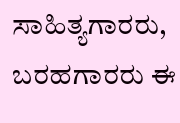ಸಾಹಿತ್ಯಗಾರರು, ಬರಹಗಾರರು ಈ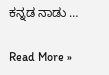ಕನ್ನಡ ನಾಡು …

Read More »